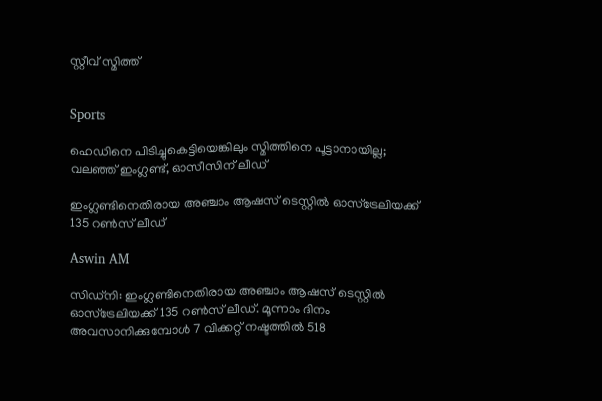സ്റ്റീവ് സ്മിത്ത്


Sports

ഹെഡിനെ പിടിച്ചുകെട്ടിയെങ്കിലും സ്മിത്തിനെ പൂട്ടാനായില്ല; വലഞ്ഞ് ഇംഗ്ലണ്ട്, ഓസീസിന് ലീഡ്

ഇംഗ്ലണ്ടിനെതിരായ അഞ്ചാം ആഷസ് ടെസ്റ്റിൽ ഓസ്ട്രേലിയക്ക് 135 റൺസ് ലീഡ്

Aswin AM

സിഡ്നി: ഇംഗ്ലണ്ടിനെതിരായ അഞ്ചാം ആഷസ് ടെസ്റ്റിൽ ഓസ്ട്രേലിയക്ക് 135 റൺസ് ലീഡ്. മൂന്നാം ദിനം അവസാനിക്കുമ്പോൾ 7 വിക്കറ്റ് നഷ്ടത്തിൽ 518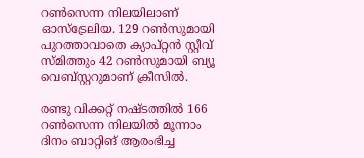റൺസെന്ന നിലയിലാണ് ഓസ്ട്രേലിയ. 129 റൺസുമായി പുറത്താവാതെ ക‍്യാപ്റ്റൻ സ്റ്റീവ് സ്മിത്തും 42 റൺസുമായി ബ‍്യൂ വെബ്സ്റ്ററുമാണ് ക്രീസിൽ.

രണ്ടു വിക്കറ്റ് നഷ്ടത്തിൽ 166 റൺസെന്ന നിലയിൽ മൂന്നാം ദിനം ബാറ്റിങ് ആരംഭിച്ച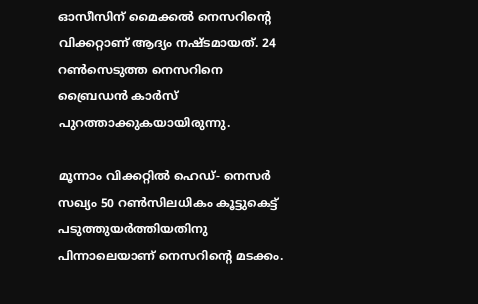ഓസീസിന് മൈക്കൽ നെസറിന്‍റെ വിക്കറ്റാണ് ആദ‍്യം നഷ്ടമായത്. 24 റൺസെടുത്ത നെസറിനെ ബ്രൈഡൻ‌ കാർസ് പുറത്താക്കുകയായിരുന്നു.

മൂന്നാം വിക്കറ്റിൽ ഹെഡ്- നെസർ സഖ‍്യം 50 റൺസിലധികം കൂട്ടുകെട്ട് പടുത്തുയർത്തിയതിനു പിന്നാലെയാണ് നെസറിന്‍റെ മടക്കം.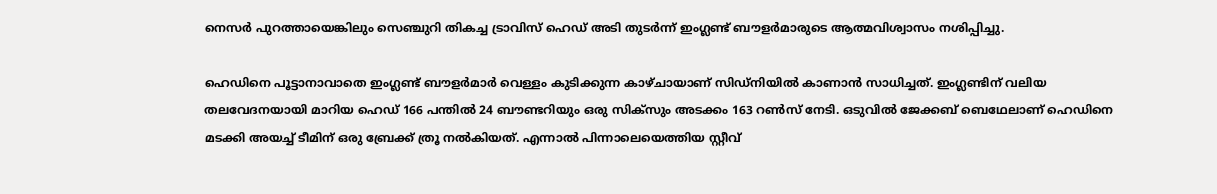നെസർ പുറത്തായെങ്കിലും സെഞ്ചുറി തികച്ച ട്രാവിസ് ഹെഡ് അടി തുടർന്ന് ഇംഗ്ലണ്ട് ബൗളർമാരുടെ ആത്മവിശ്വാസം നശിപ്പിച്ചു.

ഹെഡിനെ പൂട്ടാനാവാതെ ഇംഗ്ലണ്ട് ബൗളർമാർ വെള്ളം കുടിക്കുന്ന കാഴ്ചായാണ് സിഡ്നിയിൽ കാണാൻ സാധിച്ചത്. ഇംഗ്ലണ്ടിന് വലിയ തലവേദനയായി മാറിയ ഹെഡ് 166 പന്തിൽ 24 ബൗണ്ടറിയും ഒരു സിക്സും അടക്കം 163 റൺസ് നേടി. ഒടുവിൽ ജേക്കബ് ബെഥേലാണ് ഹെഡിനെ മടക്കി അയച്ച് ടീമിന് ഒരു ബ്രേക്ക് ത്രൂ നൽകിയത്. എന്നാൽ പിന്നാലെയെത്തിയ സ്റ്റീവ്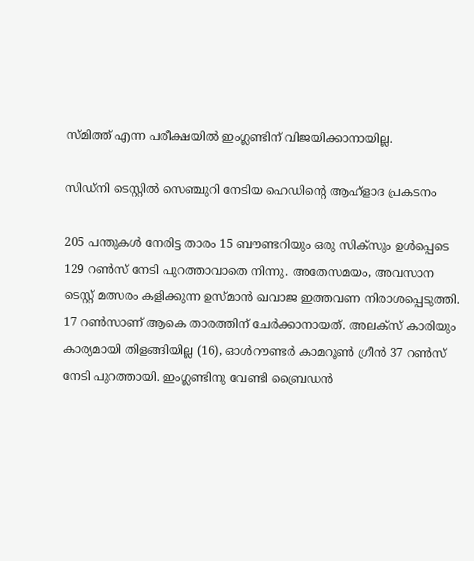സ്മിത്ത് എന്ന പരീക്ഷയിൽ‌ ഇംഗ്ലണ്ടിന് വിജയിക്കാനായില്ല.

സിഡ്നി ടെസ്റ്റിൽ സെഞ്ചുറി നേടിയ ഹെഡിന്‍റെ ആഹ്‌ളാദ പ്രകടനം

205 പന്തുകൾ നേരിട്ട താരം 15 ബൗണ്ടറിയും ഒരു സിക്സും ഉൾപ്പെടെ 129 റൺസ് നേടി പുറത്താവാതെ നിന്നു. അതേസമയം, അവസാന ടെസ്റ്റ് മത്സരം കളിക്കുന്ന ഉസ്മാൻ ഖവാജ ഇത്തവണ നിരാശപ്പെടുത്തി. 17 റൺസാണ് ആകെ താരത്തിന് ചേർക്കാനായത്. അലക്സ് കാരിയും കാര‍്യമായി തിളങ്ങിയില്ല (16), ഓൾറൗണ്ടർ കാമറൂൺ ഗ്രീൻ 37 റൺസ് നേടി പുറത്തായി. ഇംഗ്ലണ്ടിനു വേണ്ടി ബ്രൈഡൻ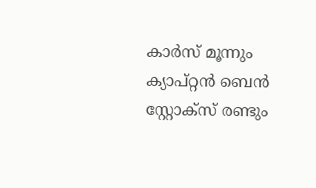കാർസ് മൂന്നും ക‍്യാപ്റ്റൻ ബെൻ സ്റ്റോക്സ് രണ്ടും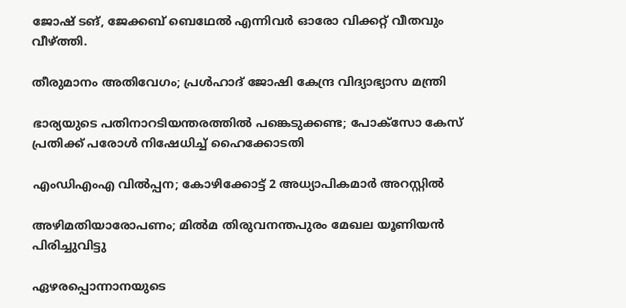ജോഷ് ടങ്, ജേക്കബ് ബെഥേൽ എന്നിവർ ഓരോ വിക്കറ്റ് വീതവും വീഴ്ത്തി.

തീരുമാനം അതിവേഗം; പ്രൾഹാദ് ജോഷി കേന്ദ്ര വിദ്യാഭ്യാസ മന്ത്രി

ഭാര്യയുടെ പതിനാറടിയന്തരത്തില്‍ പങ്കെടുക്കണ്ട; പോക്‌സോ കേസ് പ്രതിക്ക് പരോള്‍ നിഷേധിച്ച് ഹൈക്കോടതി

എംഡിഎംഎ വിൽപ്പന; കോഴിക്കോട്ട് 2 അധ്യാപികമാർ അറസ്റ്റിൽ

അഴിമതിയാരോപണം; മിൽമ തിരുവനന്തപുരം മേഖല യൂണിയൻ പിരിച്ചുവിട്ടു

ഏഴരപ്പൊന്നാനയുടെ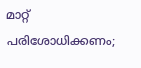മാറ്റ് പരിശോധിക്കണം;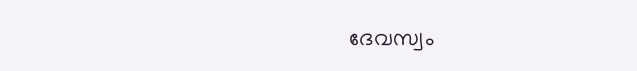ദേവസ്വം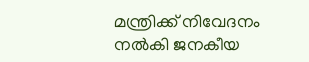മന്ത്രിക്ക് നിവേദനം നൽകി ജനകീയ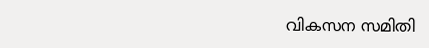വികസന സമിതി